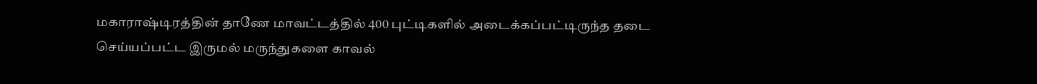மகாராஷ்டிரத்தின் தாணே மாவட்டத்தில் 400 புட்டிகளில் அடைக்கப்பட்டிருந்த தடை செய்யப்பட்ட இருமல் மருந்துகளை காவல்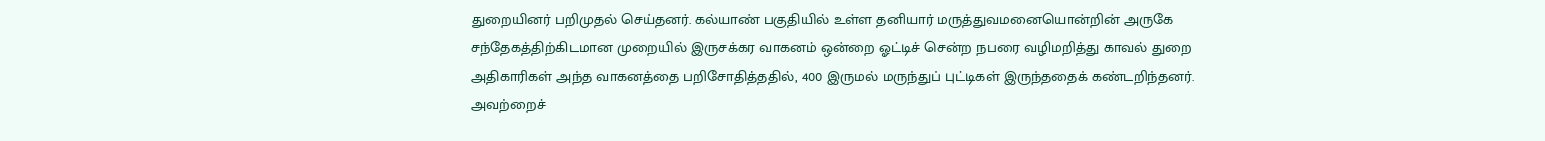துறையினர் பறிமுதல் செய்தனர். கல்யாண் பகுதியில் உள்ள தனியார் மருத்துவமனையொன்றின் அருகே சந்தேகத்திற்கிடமான முறையில் இருசக்கர வாகனம் ஒன்றை ஓட்டிச் சென்ற நபரை வழிமறித்து காவல் துறை அதிகாரிகள் அந்த வாகனத்தை பறிசோதித்ததில், 400 இருமல் மருந்துப் புட்டிகள் இருந்ததைக் கண்டறிந்தனர். அவற்றைச்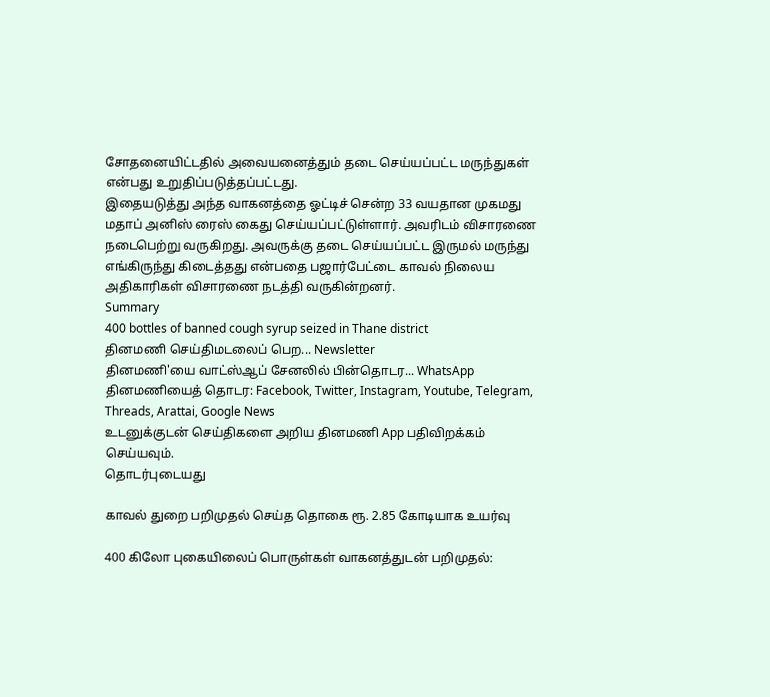சோதனையிட்டதில் அவையனைத்தும் தடை செய்யப்பட்ட மருந்துகள் என்பது உறுதிப்படுத்தப்பட்டது.
இதையடுத்து அந்த வாகனத்தை ஓட்டிச் சென்ற 33 வயதான முகமது மதாப் அனிஸ் ரைஸ் கைது செய்யப்பட்டுள்ளார். அவரிடம் விசாரணை நடைபெற்று வருகிறது. அவருக்கு தடை செய்யப்பட்ட இருமல் மருந்து எங்கிருந்து கிடைத்தது என்பதை பஜார்பேட்டை காவல் நிலைய அதிகாரிகள் விசாரணை நடத்தி வருகின்றனர்.
Summary
400 bottles of banned cough syrup seized in Thane district
தினமணி செய்திமடலைப் பெற... Newsletter
தினமணி'யை வாட்ஸ்ஆப் சேனலில் பின்தொடர... WhatsApp
தினமணியைத் தொடர: Facebook, Twitter, Instagram, Youtube, Telegram, Threads, Arattai, Google News
உடனுக்குடன் செய்திகளை அறிய தினமணி App பதிவிறக்கம் செய்யவும்.
தொடர்புடையது

காவல் துறை பறிமுதல் செய்த தொகை ரூ. 2.85 கோடியாக உயர்வு

400 கிலோ புகையிலைப் பொருள்கள் வாகனத்துடன் பறிமுதல்: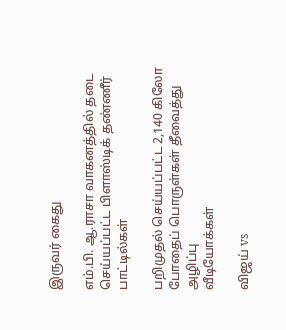இருவர் கைது

எம்.பி. ஆ.ராசா வாகனத்தில் தடை செய்யப்பட்ட பிளாஸ்டிக் தண்ணீர் பாட்டில்கள்

பறிமுதல் செய்யப்பட்ட 2,140 கிலோ போதைப் பொருள்கள் தீவைத்து அழிப்பு
வீடியோக்கள்

விஜய் vs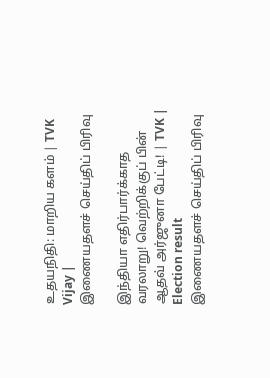உதயநிதி: மாறிய களம் | TVK Vijay |
இணையதளச் செய்திப் பிரிவு

இந்தியா எதிர்பார்க்காத வரலாறு! வெற்றிக்குப் பின் ஆதவ் அர்ஜுனா பேட்டி! | TVK | Election result
இணையதளச் செய்திப் பிரிவு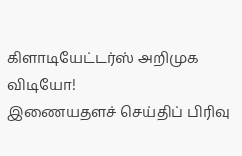கிளாடியேட்டர்ஸ் அறிமுக விடியோ!
இணையதளச் செய்திப் பிரிவு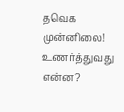தவெக முன்னிலை! உணர்த்துவது என்ன?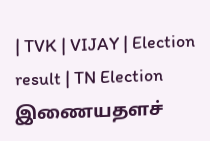| TVK | VIJAY | Election result | TN Election
இணையதளச்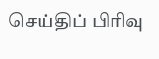செய்திப் பிரிவு